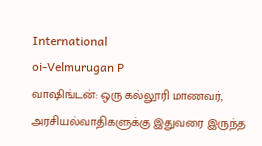International
oi-Velmurugan P
வாஷிங்டன்: ஒரு கல்லூரி மாணவர், அரசியல்வாதிகளுக்கு இதுவரை இருந்த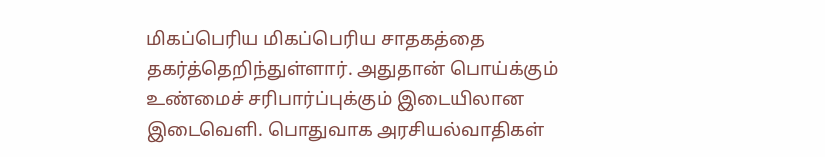மிகப்பெரிய மிகப்பெரிய சாதகத்தை தகர்த்தெறிந்துள்ளார். அதுதான் பொய்க்கும் உண்மைச் சரிபார்ப்புக்கும் இடையிலான இடைவெளி. பொதுவாக அரசியல்வாதிகள்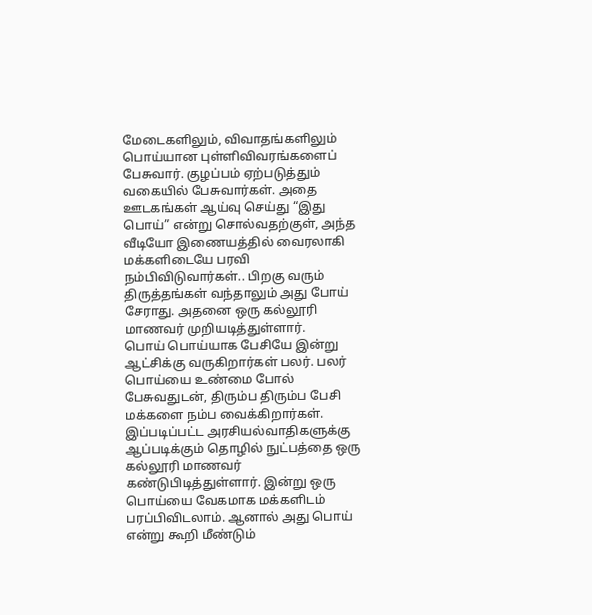மேடைகளிலும், விவாதங்களிலும் பொய்யான புள்ளிவிவரங்களைப் பேசுவார். குழப்பம் ஏற்படுத்தும் வகையில் பேசுவார்கள். அதை ஊடகங்கள் ஆய்வு செய்து “இது பொய்” என்று சொல்வதற்குள், அந்த வீடியோ இணையத்தில் வைரலாகி மக்களிடையே பரவி நம்பிவிடுவார்கள்.. பிறகு வரும் திருத்தங்கள் வந்தாலும் அது போய் சேராது. அதனை ஒரு கல்லூரி மாணவர் முறியடித்துள்ளார்.
பொய் பொய்யாக பேசியே இன்று ஆட்சிக்கு வருகிறார்கள் பலர். பலர் பொய்யை உண்மை போல் பேசுவதுடன், திரும்ப திரும்ப பேசி மக்களை நம்ப வைக்கிறார்கள். இப்படிப்பட்ட அரசியல்வாதிகளுக்கு ஆப்படிக்கும் தொழில் நுட்பத்தை ஒரு கல்லூரி மாணவர் கண்டுபிடித்துள்ளார். இன்று ஒரு பொய்யை வேகமாக மக்களிடம் பரப்பிவிடலாம். ஆனால் அது பொய் என்று கூறி மீண்டும்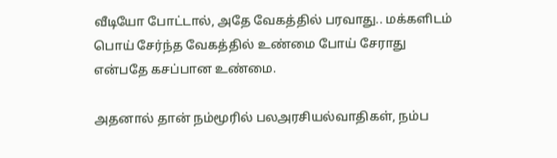வீடியோ போட்டால், அதே வேகத்தில் பரவாது.. மக்களிடம் பொய் சேர்ந்த வேகத்தில் உண்மை போய் சேராது என்பதே கசப்பான உண்மை.

அதனால் தான் நம்மூரில் பலஅரசியல்வாதிகள், நம்ப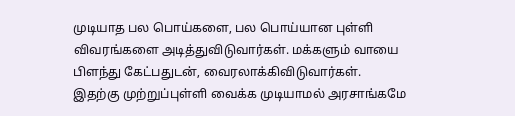முடியாத பல பொய்களை, பல பொய்யான புள்ளி விவரங்களை அடித்துவிடுவார்கள். மக்களும் வாயை பிளந்து கேட்பதுடன், வைரலாக்கிவிடுவார்கள். இதற்கு முற்றுப்புள்ளி வைக்க முடியாமல் அரசாங்கமே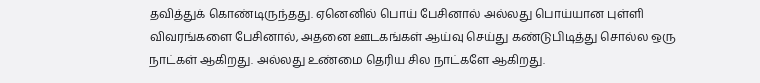தவித்துக் கொண்டிருந்தது. ஏனெனில் பொய் பேசினால் அல்லது பொய்யான புள்ளி விவரங்களை பேசினால், அதனை ஊடகங்கள் ஆய்வு செய்து கண்டுபிடித்து சொல்ல ஒரு நாட்கள் ஆகிறது. அல்லது உண்மை தெரிய சில நாட்களே ஆகிறது.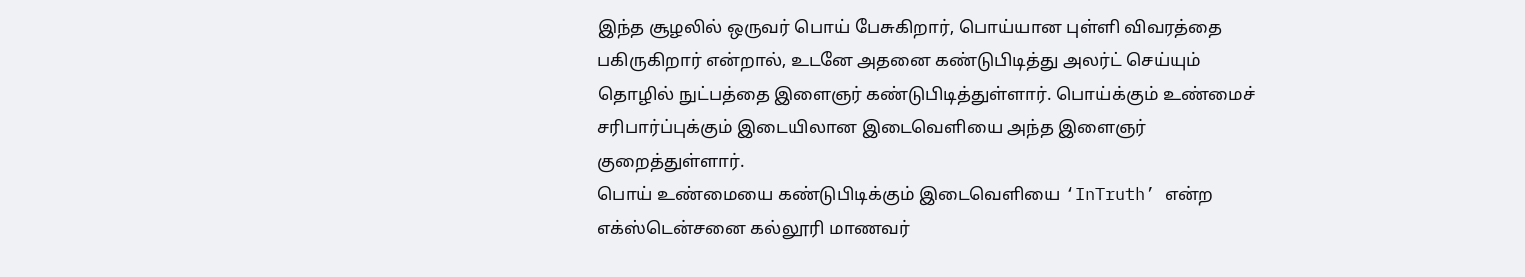இந்த சூழலில் ஒருவர் பொய் பேசுகிறார், பொய்யான புள்ளி விவரத்தை பகிருகிறார் என்றால், உடனே அதனை கண்டுபிடித்து அலர்ட் செய்யும் தொழில் நுட்பத்தை இளைஞர் கண்டுபிடித்துள்ளார். பொய்க்கும் உண்மைச் சரிபார்ப்புக்கும் இடையிலான இடைவெளியை அந்த இளைஞர் குறைத்துள்ளார்.
பொய் உண்மையை கண்டுபிடிக்கும் இடைவெளியை ‘InTruth’ என்ற எக்ஸ்டென்சனை கல்லூரி மாணவர்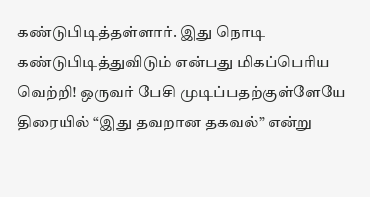கண்டுபிடித்தள்ளார். இது நொடி கண்டுபிடித்துவிடும் என்பது மிகப்பெரிய வெற்றி! ஒருவர் பேசி முடிப்பதற்குள்ளேயே திரையில் “இது தவறான தகவல்” என்று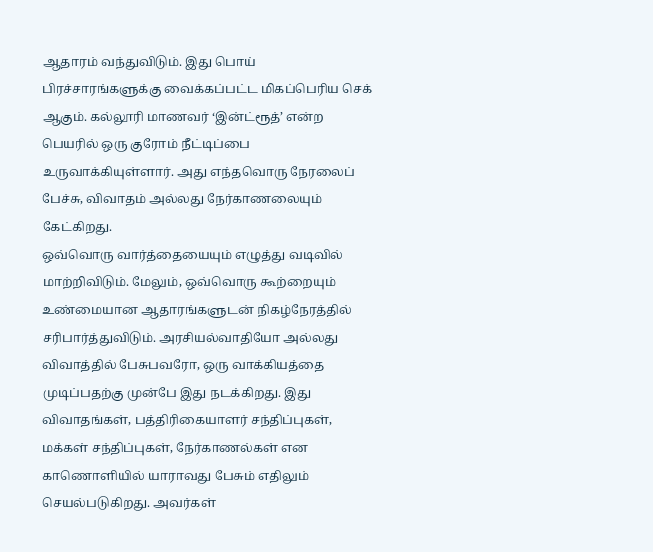ஆதாரம் வந்துவிடும். இது பொய் பிரச்சாரங்களுக்கு வைக்கப்பட்ட மிகப்பெரிய செக் ஆகும். கல்லூரி மாணவர் ‘இன்ட்ரூத்’ என்ற பெயரில் ஒரு குரோம் நீட்டிப்பை உருவாக்கியுள்ளார். அது எந்தவொரு நேரலைப் பேச்சு, விவாதம் அல்லது நேர்காணலையும் கேட்கிறது.
ஒவ்வொரு வார்த்தையையும் எழுத்து வடிவில் மாற்றிவிடும். மேலும், ஒவ்வொரு கூற்றையும் உண்மையான ஆதாரங்களுடன் நிகழ்நேரத்தில் சரிபார்த்துவிடும். அரசியல்வாதியோ அல்லது விவாத்தில் பேசுபவரோ, ஒரு வாக்கியத்தை முடிப்பதற்கு முன்பே இது நடக்கிறது. இது விவாதங்கள், பத்திரிகையாளர் சந்திப்புகள், மக்கள் சந்திப்புகள், நேர்காணல்கள் என காணொளியில் யாராவது பேசும் எதிலும் செயல்படுகிறது. அவர்கள்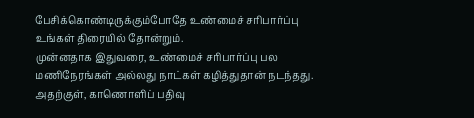பேசிக்கொண்டிருக்கும்போதே உண்மைச் சரிபார்ப்பு உங்கள் திரையில் தோன்றும்.
முன்னதாக இதுவரை, உண்மைச் சரிபார்ப்பு பல மணிநேரங்கள் அல்லது நாட்கள் கழித்துதான் நடந்தது. அதற்குள், காணொளிப் பதிவு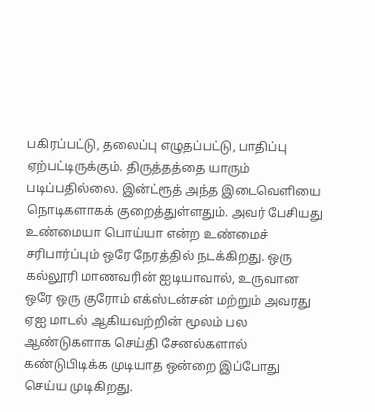பகிரப்பட்டு, தலைப்பு எழுதப்பட்டு, பாதிப்பு ஏற்பட்டிருக்கும். திருத்தத்தை யாரும் படிப்பதில்லை. இன்ட்ரூத் அந்த இடைவெளியை நொடிகளாகக் குறைத்துள்ளதும். அவர் பேசியது உண்மையா பொய்யா என்ற உண்மைச் சரிபார்ப்பும் ஒரே நேரத்தில் நடக்கிறது. ஒரு கல்லூரி மாணவரின் ஐடியாவால், உருவான ஒரே ஒரு குரோம் எக்ஸ்டன்சன் மற்றும் அவரது ஏஐ மாடல் ஆகியவற்றின் மூலம் பல ஆண்டுகளாக செய்தி சேனல்களால் கண்டுபிடிக்க முடியாத ஒன்றை இப்போது செய்ய முடிகிறது.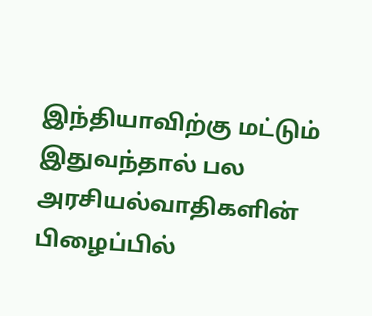இந்தியாவிற்கு மட்டும் இதுவந்தால் பல அரசியல்வாதிகளின் பிழைப்பில்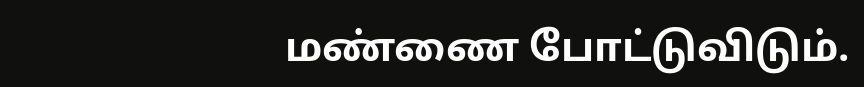மண்ணை போட்டுவிடும்.